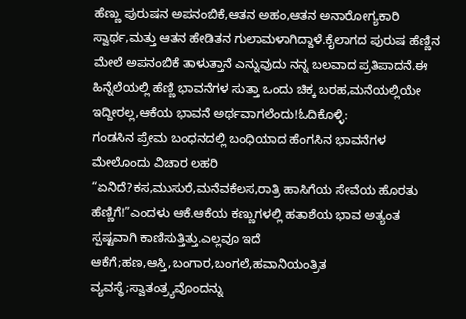ಹೆಣ್ಣು ಪುರುಷನ ಅಪನಂಬಿಕೆ,ಆತನ ಅಹಂ,ಆತನ ಅನಾರೋಗ್ಯಕಾರಿ ಸ್ವಾರ್ಥ,ಮತ್ತು ಆತನ ಹೇಡಿತನ ಗುಲಾಮಳಾಗಿದ್ದಾಳೆ.ಕೈಲಾಗದ ಪುರುಷ ಹೆಣ್ಣಿನ ಮೇಲೆ ಅಪನಂಬಿಕೆ ತಾಳುತ್ತಾನೆ ಎನ್ನುವುದು ನನ್ನ ಬಲವಾದ ಪ್ರತಿಪಾದನೆ.ಈ ಹಿನ್ನೆಲೆಯಲ್ಲಿ ಹೆಣ್ಣಿ ಭಾವನೆಗಳ ಸುತ್ತಾ ಒಂದು ಚಿಕ್ಕ ಬರಹ,ಮನೆಯಲ್ಲಿಯೇ ಇದ್ದೀರಲ್ಲ,ಆಕೆಯ ಭಾವನೆ ಅರ್ಥವಾಗಲೆಂದು!ಓದಿಕೊಳ್ಳಿ:
ಗಂಡಸಿನ ಪ್ರೇಮ ಬಂಧನದಲ್ಲಿ ಬಂಧಿಯಾದ ಹೆಂಗಸಿನ ಭಾವನೆಗಳ ಮೇಲೊಂದು ವಿಚಾರ ಲಹರಿ
“ಏನಿದೆ?ಕಸ,ಮುಸುರೆ,ಮನೆವಕೆಲಸ,ರಾತ್ರಿ ಹಾಸಿಗೆಯ ಸೇವೆಯ ಹೊರತು ಹೆಣ್ಣಿಗೆ!”ಎಂದಳು ಆಕೆ.ಆಕೆಯ ಕಣ್ಣುಗಳಲ್ಲಿ ಹತಾಶೆಯ ಭಾವ ಅತ್ಯಂತ ಸ್ಪಷ್ಟವಾಗಿ ಕಾಣಿಸುತ್ತಿತ್ತು.ಎಲ್ಲವೂ ಇದೆ ಆಕೆಗೆ;ಹಣ,ಆಸ್ತಿ,ಬಂಗಾರ,ಬಂಗಲೆ,ಹವಾನಿಯಂತ್ರಿತ ವ್ಯವಸ್ಥೆ;ಸ್ವಾತಂತ್ರ್ಯವೊಂದನ್ನು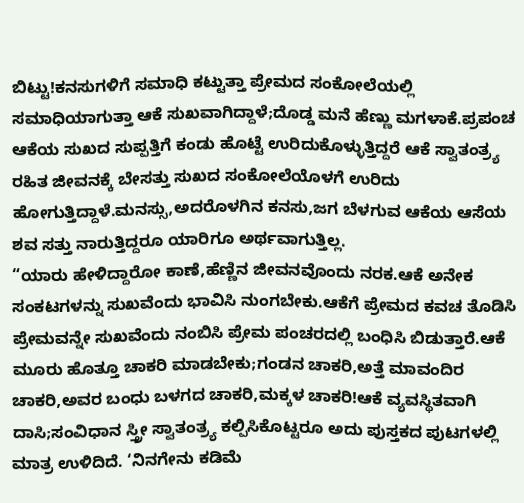ಬಿಟ್ಟು!ಕನಸುಗಳಿಗೆ ಸಮಾಧಿ ಕಟ್ಟುತ್ತಾ ಪ್ರೇಮದ ಸಂಕೋಲೆಯಲ್ಲಿ ಸಮಾಧಿಯಾಗುತ್ತಾ ಆಕೆ ಸುಖವಾಗಿದ್ದಾಳೆ;ದೊಡ್ಡ ಮನೆ ಹೆಣ್ಣು ಮಗಳಾಕೆ.ಪ್ರಪಂಚ ಆಕೆಯ ಸುಖದ ಸುಪ್ಪತ್ತಿಗೆ ಕಂಡು ಹೊಟ್ಟೆ ಉರಿದುಕೊಳ್ಳುತ್ತಿದ್ದರೆ ಆಕೆ ಸ್ವಾತಂತ್ರ್ಯ ರಹಿತ ಜೀವನಕ್ಕೆ ಬೇಸತ್ತು ಸುಖದ ಸಂಕೋಲೆಯೊಳಗೆ ಉರಿದು ಹೋಗುತ್ತಿದ್ದಾಳೆ.ಮನಸ್ಸು,ಅದರೊಳಗಿನ ಕನಸು,ಜಗ ಬೆಳಗುವ ಆಕೆಯ ಆಸೆಯ ಶವ ಸತ್ತು ನಾರುತ್ತಿದ್ದರೂ ಯಾರಿಗೂ ಅರ್ಥವಾಗುತ್ತಿಲ್ಲ.
“ಯಾರು ಹೇಳಿದ್ದಾರೋ ಕಾಣೆ,ಹೆಣ್ಣಿನ ಜೀವನವೊಂದು ನರಕ.ಆಕೆ ಅನೇಕ ಸಂಕಟಗಳನ್ನು ಸುಖವೆಂದು ಭಾವಿಸಿ ನುಂಗಬೇಕು.ಆಕೆಗೆ ಪ್ರೇಮದ ಕವಚ ತೊಡಿಸಿ ಪ್ರೇಮವನ್ನೇ ಸುಖವೆಂದು ನಂಬಿಸಿ ಪ್ರೇಮ ಪಂಚರದಲ್ಲಿ ಬಂಧಿಸಿ ಬಿಡುತ್ತಾರೆ.ಆಕೆ ಮೂರು ಹೊತ್ತೂ ಚಾಕರಿ ಮಾಡಬೇಕು;ಗಂಡನ ಚಾಕರಿ,ಅತ್ತೆ ಮಾವಂದಿರ ಚಾಕರಿ,ಅವರ ಬಂಧು ಬಳಗದ ಚಾಕರಿ,ಮಕ್ಕಳ ಚಾಕರಿ!ಆಕೆ ವ್ಯವಸ್ಥಿತವಾಗಿ ದಾಸಿ;ಸಂವಿಧಾನ ಸ್ತ್ರೀ ಸ್ವಾತಂತ್ರ್ಯ ಕಲ್ಪಿಸಿಕೊಟ್ಟರೂ ಅದು ಪುಸ್ತಕದ ಪುಟಗಳಲ್ಲಿ ಮಾತ್ರ ಉಳಿದಿದೆ. ‘ನಿನಗೇನು ಕಡಿಮೆ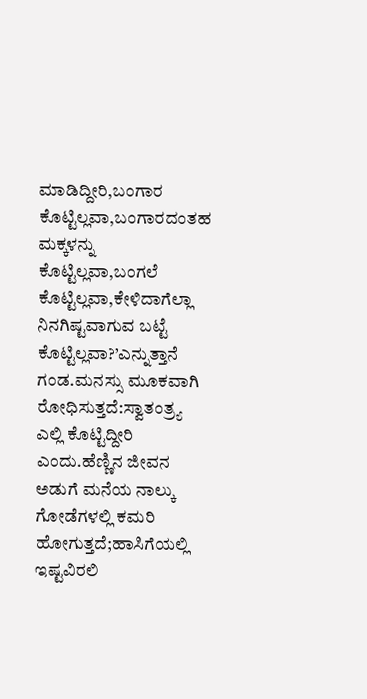ಮಾಡಿದ್ದೀರಿ,ಬಂಗಾರ ಕೊಟ್ಟಿಲ್ಲವಾ,ಬಂಗಾರದಂತಹ ಮಕ್ಕಳನ್ನು ಕೊಟ್ಟಿಲ್ಲವಾ,ಬಂಗಲೆ ಕೊಟ್ಟಿಲ್ಲವಾ,ಕೇಳಿದಾಗೆಲ್ಲಾ ನಿನಗಿಷ್ಟವಾಗುವ ಬಟ್ಟೆ ಕೊಟ್ಟಿಲ್ಲವಾ?’ಎನ್ನುತ್ತಾನೆ ಗಂಡ.ಮನಸ್ಸು ಮೂಕವಾಗಿ ರೋಧಿಸುತ್ತದೆ:ಸ್ವಾತಂತ್ರ್ಯ ಎಲ್ಲಿ ಕೊಟ್ಟಿದ್ದೀರಿ ಎಂದು.ಹೆಣ್ಣಿನ ಜೀವನ ಅಡುಗೆ ಮನೆಯ ನಾಲ್ಕು ಗೋಡೆಗಳಲ್ಲಿ ಕಮರಿ ಹೋಗುತ್ತದೆ;ಹಾಸಿಗೆಯಲ್ಲಿ ಇಷ್ಟವಿರಲಿ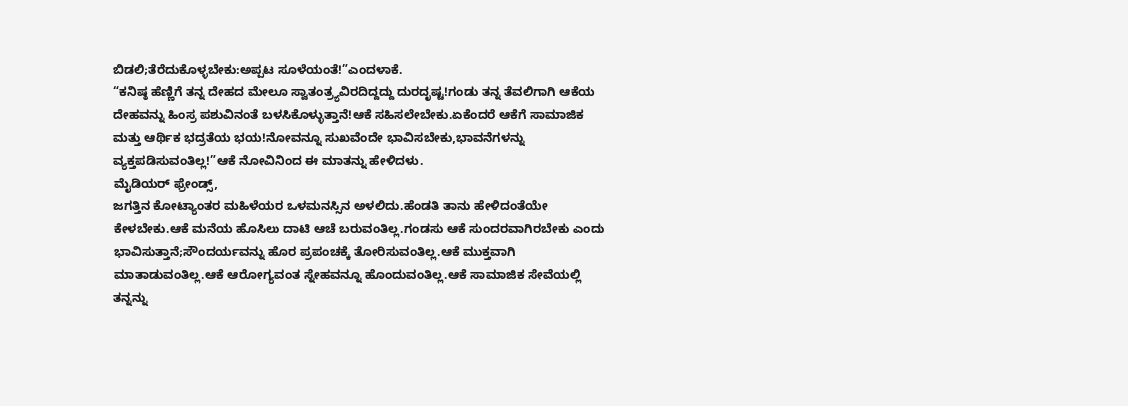ಬಿಡಲಿ;ತೆರೆದುಕೊಳ್ಳಬೇಕು:ಅಪ್ಪಟ ಸೂಳೆಯಂತೆ!”ಎಂದಳಾಕೆ.
“ಕನಿಷ್ಠ ಹೆಣ್ಣಿಗೆ ತನ್ನ ದೇಹದ ಮೇಲೂ ಸ್ವಾತಂತ್ರ್ಯವಿರದಿದ್ದದ್ದು ದುರದೃಷ್ಟ!ಗಂಡು ತನ್ನ ತೆವಲಿಗಾಗಿ ಆಕೆಯ ದೇಹವನ್ನು ಹಿಂಸ್ರ ಪಶುವಿನಂತೆ ಬಳಸಿಕೊಳ್ಳುತ್ತಾನೆ!ಆಕೆ ಸಹಿಸಲೇಬೇಕು.ಏಕೆಂದರೆ ಆಕೆಗೆ ಸಾಮಾಜಿಕ ಮತ್ತು ಆರ್ಥಿಕ ಭದ್ರತೆಯ ಭಯ!ನೋವನ್ನೂ ಸುಖವೆಂದೇ ಭಾವಿಸಬೇಕು,ಭಾವನೆಗಳನ್ನು ವ್ಯಕ್ತಪಡಿಸುವಂತಿಲ್ಲ!”ಆಕೆ ನೋವಿನಿಂದ ಈ ಮಾತನ್ನು ಹೇಳಿದಳು.
ಮೈಡಿಯರ್ ಫ್ರೇಂಡ್ಸ್,
ಜಗತ್ತಿನ ಕೋಟ್ಯಾಂತರ ಮಹಿಳೆಯರ ಒಳಮನಸ್ಸಿನ ಅಳಲಿದು.ಹೆಂಡತಿ ತಾನು ಹೇಳಿದಂತೆಯೇ ಕೇಳಬೇಕು.ಆಕೆ ಮನೆಯ ಹೊಸಿಲು ದಾಟಿ ಆಚೆ ಬರುವಂತಿಲ್ಲ.ಗಂಡಸು ಆಕೆ ಸುಂದರವಾಗಿರಬೇಕು ಎಂದು ಭಾವಿಸುತ್ತಾನೆ;ಸೌಂದರ್ಯವನ್ನು ಹೊರ ಪ್ರಪಂಚಕ್ಕೆ ತೋರಿಸುವಂತಿಲ್ಲ.ಆಕೆ ಮುಕ್ತವಾಗಿ ಮಾತಾಡುವಂತಿಲ್ಲ.ಆಕೆ ಆರೋಗ್ಯವಂತ ಸ್ನೇಹವನ್ನೂ ಹೊಂದುವಂತಿಲ್ಲ.ಆಕೆ ಸಾಮಾಜಿಕ ಸೇವೆಯಲ್ಲಿ ತನ್ನನ್ನು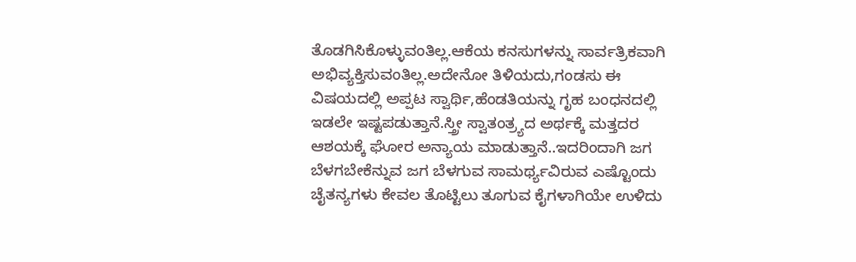ತೊಡಗಿಸಿಕೊಳ್ಳುವಂತಿಲ್ಲ.ಆಕೆಯ ಕನಸುಗಳನ್ನು ಸಾರ್ವತ್ರಿಕವಾಗಿ ಅಭಿವ್ಯಕ್ತಿಸುವಂತಿಲ್ಲ.ಅದೇನೋ ತಿಳಿಯದು,ಗಂಡಸು ಈ ವಿಷಯದಲ್ಲಿ ಅಪ್ಪಟ ಸ್ವಾರ್ಥಿ,ಹೆಂಡತಿಯನ್ನು ಗೃಹ ಬಂಧನದಲ್ಲಿ ಇಡಲೇ ಇಷ್ಟಪಡುತ್ತಾನೆ.ಸ್ತ್ರೀ ಸ್ವಾತಂತ್ರ್ಯದ ಅರ್ಥಕ್ಕೆ ಮತ್ತದರ ಆಶಯಕ್ಕೆ ಘೋರ ಅನ್ಯಾಯ ಮಾಡುತ್ತಾನೆ..ಇದರಿಂದಾಗಿ ಜಗ ಬೆಳಗಬೇಕೆನ್ನುವ ಜಗ ಬೆಳಗುವ ಸಾಮರ್ಥ್ಯವಿರುವ ಎಷ್ಟೊಂದು ಚೈತನ್ಯಗಳು ಕೇವಲ ತೊಟ್ಟಿಲು ತೂಗುವ ಕೈಗಳಾಗಿಯೇ ಉಳಿದು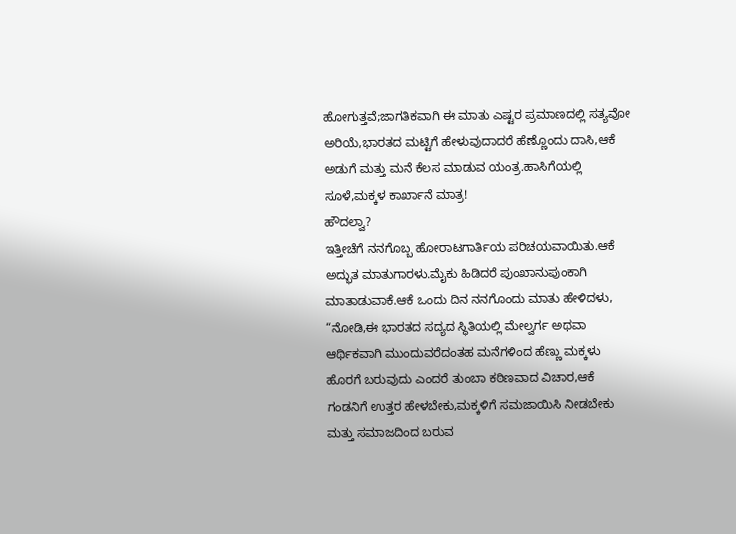ಹೋಗುತ್ತವೆ;ಜಾಗತಿಕವಾಗಿ ಈ ಮಾತು ಎಷ್ಟರ ಪ್ರಮಾಣದಲ್ಲಿ ಸತ್ಯವೋ ಅರಿಯೆ,ಭಾರತದ ಮಟ್ಟಿಗೆ ಹೇಳುವುದಾದರೆ ಹೆಣ್ಣೊಂದು ದಾಸಿ,ಆಕೆ ಅಡುಗೆ ಮತ್ತು ಮನೆ ಕೆಲಸ ಮಾಡುವ ಯಂತ್ರ.ಹಾಸಿಗೆಯಲ್ಲಿ ಸೂಳೆ,ಮಕ್ಕಳ ಕಾರ್ಖಾನೆ ಮಾತ್ರ!
ಹೌದಲ್ವಾ?
ಇತ್ತೀಚೆಗೆ ನನಗೊಬ್ಬ ಹೋರಾಟಗಾರ್ತಿಯ ಪರಿಚಯವಾಯಿತು.ಆಕೆ ಅದ್ಭುತ ಮಾತುಗಾರಳು.ಮೈಕು ಹಿಡಿದರೆ ಪುಂಖಾನುಪುಂಕಾಗಿ ಮಾತಾಡುವಾಕೆ.ಆಕೆ ಒಂದು ದಿನ ನನಗೊಂದು ಮಾತು ಹೇಳಿದಳು, “ನೋಡಿ,ಈ ಭಾರತದ ಸದ್ಯದ ಸ್ಥಿತಿಯಲ್ಲಿ ಮೇಲ್ವರ್ಗ ಅಥವಾ ಆರ್ಥಿಕವಾಗಿ ಮುಂದುವರೆದಂತಹ ಮನೆಗಳಿಂದ ಹೆಣ್ಣು ಮಕ್ಕಳು ಹೊರಗೆ ಬರುವುದು ಎಂದರೆ ತುಂಬಾ ಕಠಿಣವಾದ ವಿಚಾರ,ಆಕೆ ಗಂಡನಿಗೆ ಉತ್ತರ ಹೇಳಬೇಕು,ಮಕ್ಕಳಿಗೆ ಸಮಜಾಯಿಸಿ ನೀಡಬೇಕು ಮತ್ತು ಸಮಾಜದಿಂದ ಬರುವ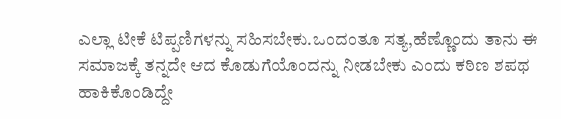ಎಲ್ಲಾ ಟೀಕೆ ಟಿಪ್ಪಣಿಗಳನ್ನು ಸಹಿಸಬೇಕು.ಒಂದಂತೂ ಸತ್ಯ,ಹೆಣ್ಣೊಂದು ತಾನು ಈ ಸಮಾಜಕ್ಕೆ ತನ್ನದೇ ಆದ ಕೊಡುಗೆಯೊಂದನ್ನು ನೀಡಬೇಕು ಎಂದು ಕಠಿಣ ಶಪಥ ಹಾಕಿಕೊಂಡಿದ್ದೇ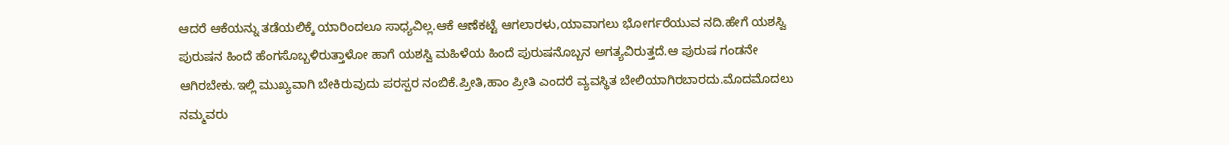ಆದರೆ ಆಕೆಯನ್ನು ತಡೆಯಲಿಕ್ಕೆ ಯಾರಿಂದಲೂ ಸಾಧ್ಯವಿಲ್ಲ.ಆಕೆ ಆಣೆಕಟ್ಟೆ ಆಗಲಾರಳು,ಯಾವಾಗಲು ಭೋರ್ಗರೆಯುವ ನದಿ.ಹೇಗೆ ಯಶಸ್ವಿ ಪುರುಷನ ಹಿಂದೆ ಹೆಂಗಸೊಬ್ಬಳಿರುತ್ತಾಳೋ ಹಾಗೆ ಯಶಸ್ವಿ ಮಹಿಳೆಯ ಹಿಂದೆ ಪುರುಷನೊಬ್ಬನ ಅಗತ್ಯವಿರುತ್ತದೆ.ಆ ಪುರುಷ ಗಂಡನೇ ಆಗಿರಬೇಕು.ಇಲ್ಲಿ ಮುಖ್ಯವಾಗಿ ಬೇಕಿರುವುದು ಪರಸ್ಪರ ನಂಬಿಕೆ.ಪ್ರೀತಿ,ಹಾಂ ಪ್ರೀತಿ ಎಂದರೆ ವ್ಯವಸ್ಥಿತ ಬೇಲಿಯಾಗಿರಬಾರದು.ಮೊದಮೊದಲು ನಮ್ಮವರು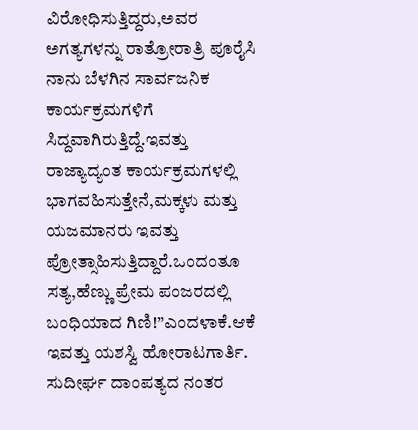ವಿರೋಧಿಸುತ್ತಿದ್ದರು,ಅವರ ಅಗತ್ಯಗಳನ್ನು ರಾತ್ರೋರಾತ್ರಿ ಪೂರೈಸಿ ನಾನು ಬೆಳಗಿನ ಸಾರ್ವಜನಿಕ ಕಾರ್ಯಕ್ರಮಗಳಿಗೆ ಸಿದ್ದವಾಗಿರುತ್ತಿದ್ದೆ.ಇವತ್ತು ರಾಜ್ಯಾದ್ಯಂತ ಕಾರ್ಯಕ್ರಮಗಳಲ್ಲಿ ಭಾಗವಹಿಸುತ್ತೇನೆ,ಮಕ್ಕಳು ಮತ್ತು ಯಜಮಾನರು ಇವತ್ತು ಪ್ರೋತ್ಸಾಹಿಸುತ್ತಿದ್ದಾರೆ.ಒಂದಂತೂ ಸತ್ಯ,ಹೆಣ್ಣು ಪ್ರೇಮ ಪಂಜರದಲ್ಲಿ ಬಂಧಿಯಾದ ಗಿಣಿ!”ಎಂದಳಾಕೆ.ಆಕೆ ಇವತ್ತು ಯಶಸ್ವಿ ಹೋರಾಟಗಾರ್ತಿ.
ಸುದೀರ್ಘ ದಾಂಪತ್ಯದ ನಂತರ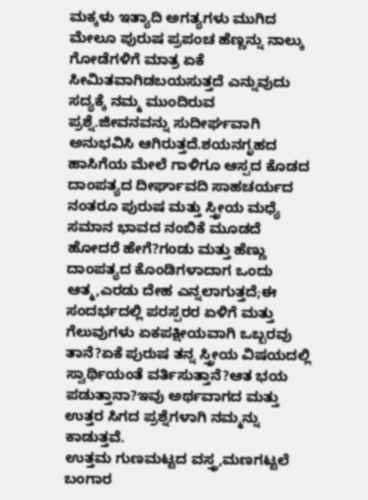ಮಕ್ಕಳು ಇತ್ಯಾದಿ ಅಗತ್ಯಗಳು ಮುಗಿದ ಮೇಲೂ ಪುರುಷ ಪ್ರಪಂಚ ಹೆಣ್ಣನ್ನು ನಾಲ್ಕು ಗೋಡೆಗಳಿಗೆ ಮಾತ್ರ ಏಕೆ ಸೀಮಿತವಾಗಿಡಬಯಸುತ್ತದೆ ಎನ್ನುವುದು ಸದ್ಯಕ್ಕೆ ನಮ್ಮ ಮುಂದಿರುವ ಪ್ರಶ್ನೆ.ಜೀವನವನ್ನು ಸುದೀರ್ಘವಾಗಿ ಅನುಭವಿಸಿ ಆಗಿರುತ್ತದೆ.ಶಯನಗೃಹದ ಹಾಸಿಗೆಯ ಮೇಲೆ ಗಾಳಿಗೂ ಆಸ್ಪದ ಕೊಡದ ದಾಂಪತ್ಯದ ದೀರ್ಘಾವದಿ ಸಾಹಚರ್ಯದ ನಂತರೂ ಪುರುಷ ಮತ್ತು ಸ್ತ್ರೀಯ ಮಧ್ಯೆ ಸಮಾನ ಭಾವದ ನಂಬಿಕೆ ಮೂಡದೆ ಹೋದರೆ ಹೇಗೆ?ಗಂಡು ಮತ್ತು ಹೆಣ್ಣು ದಾಂಪತ್ಯದ ಕೊಂಡಿಗಳಾದಾಗ ಒಂದು ಆತ್ಮ,ಎರಡು ದೇಹ ಎನ್ನಲಾಗುತ್ತದೆ;ಈ ಸಂದರ್ಭದಲ್ಲಿ ಪರಸ್ಪರರ ಏಳಿಗೆ ಮತ್ತು ಗೆಲುವುಗಳು ಏಕಪಕ್ಷೀಯವಾಗಿ ಒಬ್ಬರವು ತಾನೆ?ಏಕೆ ಪುರುಷ ತನ್ನ ಸ್ತ್ರೀಯ ವಿಷಯದಲ್ಲಿ ಸ್ವಾರ್ಥಿಯಂತೆ ವರ್ತಿಸುತ್ತಾನೆ?ಆತ ಭಯ ಪಡುತ್ತಾನಾ?ಇವು ಅರ್ಥವಾಗದ ಮತ್ತು ಉತ್ತರ ಸಿಗದ ಪ್ರಶ್ನೆಗಳಾಗಿ ನಮ್ಮನ್ನು ಕಾಡುತ್ತವೆ.
ಉತ್ತಮ ಗುಣಮಟ್ಟದ ವಸ್ತ್ರ,ಮಣಗಟ್ಟಲೆ ಬಂಗಾರ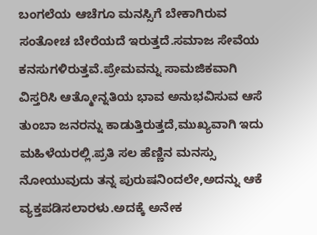ಬಂಗಲೆಯ ಆಚೆಗೂ ಮನಸ್ಸಿಗೆ ಬೇಕಾಗಿರುವ ಸಂತೋಚ ಬೇರೆಯದೆ ಇರುತ್ತದೆ.ಸಮಾಜ ಸೇವೆಯ ಕನಸುಗಳಿರುತ್ತವೆ.ಪ್ರೇಮವನ್ನು ಸಾಮಜಿಕವಾಗಿ ವಿಸ್ತರಿಸಿ ಆತ್ಮೋನ್ನತಿಯ ಭಾವ ಅನುಭವಿಸುವ ಆಸೆ ತುಂಬಾ ಜನರನ್ನು ಕಾಡುತ್ತಿರುತ್ತದೆ,ಮುಖ್ಯವಾಗಿ ಇದು ಮಹಿಳೆಯರಲ್ಲಿ.ಪ್ರತಿ ಸಲ ಹೆಣ್ಣಿನ ಮನಸ್ಸು ನೋಯುವುದು ತನ್ನ ಪುರುಷನಿಂದಲೇ,ಅದನ್ನು ಆಕೆ ವ್ಯಕ್ತಪಡಿಸಲಾರಳು.ಅದಕ್ಕೆ ಅನೇಕ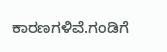ಕಾರಣಗಳಿವೆ.ಗಂಡಿಗೆ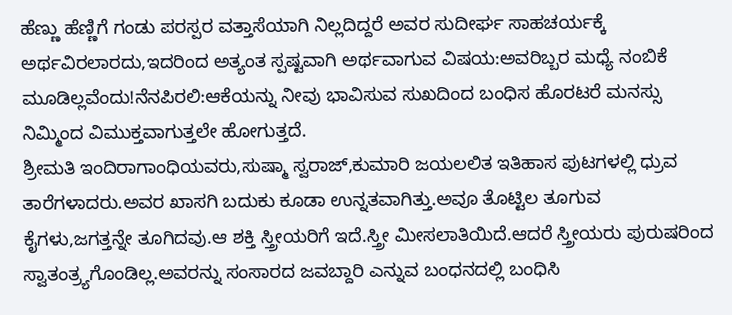ಹೆಣ್ಣು ಹೆಣ್ಣಿಗೆ ಗಂಡು ಪರಸ್ಪರ ವತ್ತಾಸೆಯಾಗಿ ನಿಲ್ಲದಿದ್ದರೆ ಅವರ ಸುದೀರ್ಘ ಸಾಹಚರ್ಯಕ್ಕೆ ಅರ್ಥವಿರಲಾರದು,ಇದರಿಂದ ಅತ್ಯಂತ ಸ್ಪಷ್ಟವಾಗಿ ಅರ್ಥವಾಗುವ ವಿಷಯ:ಅವರಿಬ್ಬರ ಮಧ್ಯೆ ನಂಬಿಕೆ ಮೂಡಿಲ್ಲವೆಂದು!ನೆನಪಿರಲಿ:ಆಕೆಯನ್ನು ನೀವು ಭಾವಿಸುವ ಸುಖದಿಂದ ಬಂಧಿಸ ಹೊರಟರೆ ಮನಸ್ಸು ನಿಮ್ಮಿಂದ ವಿಮುಕ್ತವಾಗುತ್ತಲೇ ಹೋಗುತ್ತದೆ.
ಶ್ರೀಮತಿ ಇಂದಿರಾಗಾಂಧಿಯವರು,ಸುಷ್ಮಾ ಸ್ವರಾಜ್,ಕುಮಾರಿ ಜಯಲಲಿತ ಇತಿಹಾಸ ಪುಟಗಳಲ್ಲಿ ಧ್ರುವ ತಾರೆಗಳಾದರು.ಅವರ ಖಾಸಗಿ ಬದುಕು ಕೂಡಾ ಉನ್ನತವಾಗಿತ್ತು.ಅವೂ ತೊಟ್ಟಿಲ ತೂಗುವ ಕೈಗಳು,ಜಗತ್ತನ್ನೇ ತೂಗಿದವು.ಆ ಶಕ್ತಿ ಸ್ತ್ರೀಯರಿಗೆ ಇದೆ.ಸ್ತ್ರೀ ಮೀಸಲಾತಿಯಿದೆ.ಆದರೆ ಸ್ತ್ರೀಯರು ಪುರುಷರಿಂದ ಸ್ವಾತಂತ್ರ್ಯಗೊಂಡಿಲ್ಲ.ಅವರನ್ನು ಸಂಸಾರದ ಜವಬ್ದಾರಿ ಎನ್ನುವ ಬಂಧನದಲ್ಲಿ ಬಂಧಿಸಿ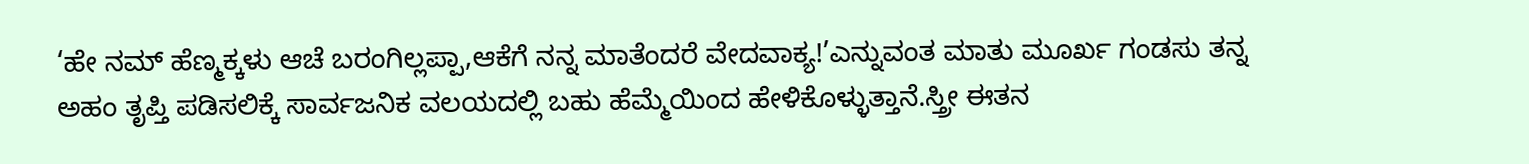‘ಹೇ ನಮ್ ಹೆಣ್ಮಕ್ಕಳು ಆಚೆ ಬರಂಗಿಲ್ಲಪ್ಪಾ,ಆಕೆಗೆ ನನ್ನ ಮಾತೆಂದರೆ ವೇದವಾಕ್ಯ!’ಎನ್ನುವಂತ ಮಾತು ಮೂರ್ಖ ಗಂಡಸು ತನ್ನ ಅಹಂ ತೃಪ್ತಿ ಪಡಿಸಲಿಕ್ಕೆ ಸಾರ್ವಜನಿಕ ವಲಯದಲ್ಲಿ ಬಹು ಹೆಮ್ಮೆಯಿಂದ ಹೇಳಿಕೊಳ್ಳುತ್ತಾನೆ.ಸ್ತ್ರೀ ಈತನ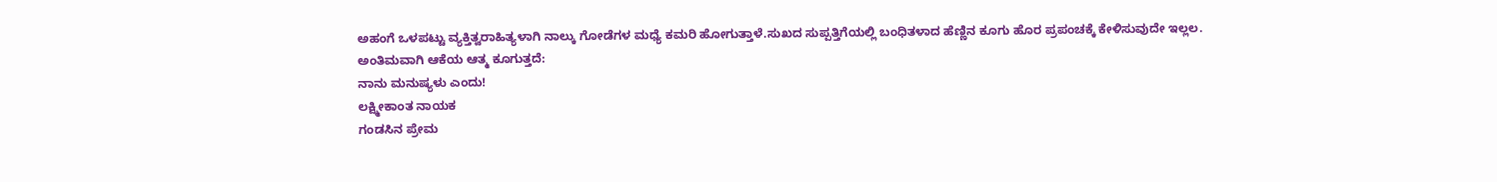ಅಹಂಗೆ ಒಳಪಟ್ಟು ವ್ಯಕ್ತಿತ್ವರಾಹಿತ್ಯಳಾಗಿ ನಾಲ್ಕು ಗೋಡೆಗಳ ಮಧ್ಯೆ ಕಮರಿ ಹೋಗುತ್ತಾಳೆ.ಸುಖದ ಸುಪ್ಪತ್ತಿಗೆಯಲ್ಲಿ ಬಂಧಿತಳಾದ ಹೆಣ್ಣಿನ ಕೂಗು ಹೊರ ಪ್ರಪಂಚಕ್ಕೆ ಕೇಳಿಸುವುದೇ ಇಲ್ಲಲ.
ಅಂತಿಮವಾಗಿ ಆಕೆಯ ಆತ್ಮ ಕೂಗುತ್ತದೆ:
ನಾನು ಮನುಷ್ಯಳು ಎಂದು!
ಲಕ್ಷ್ಮೀಕಾಂತ ನಾಯಕ
ಗಂಡಸಿನ ಪ್ರೇಮ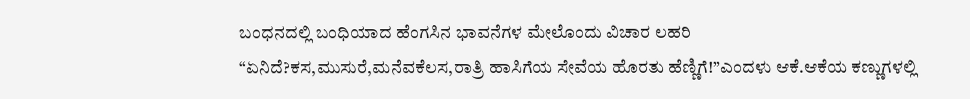ಬಂಧನದಲ್ಲಿ ಬಂಧಿಯಾದ ಹೆಂಗಸಿನ ಭಾವನೆಗಳ ಮೇಲೊಂದು ವಿಚಾರ ಲಹರಿ
“ಏನಿದೆ?ಕಸ,ಮುಸುರೆ,ಮನೆವಕೆಲಸ,ರಾತ್ರಿ ಹಾಸಿಗೆಯ ಸೇವೆಯ ಹೊರತು ಹೆಣ್ಣಿಗೆ!”ಎಂದಳು ಆಕೆ.ಆಕೆಯ ಕಣ್ಣುಗಳಲ್ಲಿ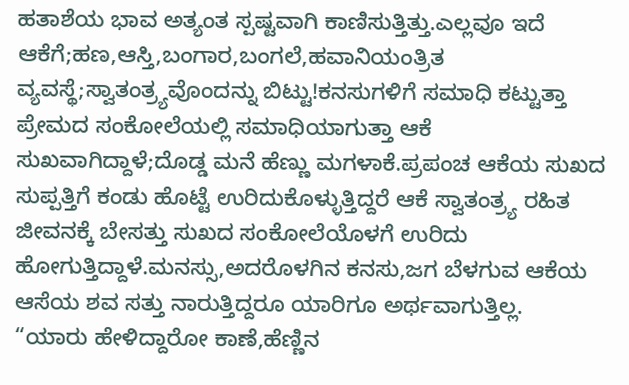ಹತಾಶೆಯ ಭಾವ ಅತ್ಯಂತ ಸ್ಪಷ್ಟವಾಗಿ ಕಾಣಿಸುತ್ತಿತ್ತು.ಎಲ್ಲವೂ ಇದೆ ಆಕೆಗೆ;ಹಣ,ಆಸ್ತಿ,ಬಂಗಾರ,ಬಂಗಲೆ,ಹವಾನಿಯಂತ್ರಿತ ವ್ಯವಸ್ಥೆ;ಸ್ವಾತಂತ್ರ್ಯವೊಂದನ್ನು ಬಿಟ್ಟು!ಕನಸುಗಳಿಗೆ ಸಮಾಧಿ ಕಟ್ಟುತ್ತಾ ಪ್ರೇಮದ ಸಂಕೋಲೆಯಲ್ಲಿ ಸಮಾಧಿಯಾಗುತ್ತಾ ಆಕೆ ಸುಖವಾಗಿದ್ದಾಳೆ;ದೊಡ್ಡ ಮನೆ ಹೆಣ್ಣು ಮಗಳಾಕೆ.ಪ್ರಪಂಚ ಆಕೆಯ ಸುಖದ ಸುಪ್ಪತ್ತಿಗೆ ಕಂಡು ಹೊಟ್ಟೆ ಉರಿದುಕೊಳ್ಳುತ್ತಿದ್ದರೆ ಆಕೆ ಸ್ವಾತಂತ್ರ್ಯ ರಹಿತ ಜೀವನಕ್ಕೆ ಬೇಸತ್ತು ಸುಖದ ಸಂಕೋಲೆಯೊಳಗೆ ಉರಿದು ಹೋಗುತ್ತಿದ್ದಾಳೆ.ಮನಸ್ಸು,ಅದರೊಳಗಿನ ಕನಸು,ಜಗ ಬೆಳಗುವ ಆಕೆಯ ಆಸೆಯ ಶವ ಸತ್ತು ನಾರುತ್ತಿದ್ದರೂ ಯಾರಿಗೂ ಅರ್ಥವಾಗುತ್ತಿಲ್ಲ.
“ಯಾರು ಹೇಳಿದ್ದಾರೋ ಕಾಣೆ,ಹೆಣ್ಣಿನ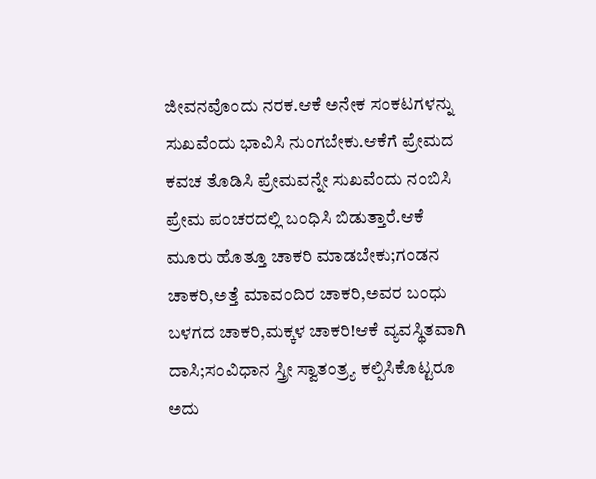ಜೀವನವೊಂದು ನರಕ.ಆಕೆ ಅನೇಕ ಸಂಕಟಗಳನ್ನು ಸುಖವೆಂದು ಭಾವಿಸಿ ನುಂಗಬೇಕು.ಆಕೆಗೆ ಪ್ರೇಮದ ಕವಚ ತೊಡಿಸಿ ಪ್ರೇಮವನ್ನೇ ಸುಖವೆಂದು ನಂಬಿಸಿ ಪ್ರೇಮ ಪಂಚರದಲ್ಲಿ ಬಂಧಿಸಿ ಬಿಡುತ್ತಾರೆ.ಆಕೆ ಮೂರು ಹೊತ್ತೂ ಚಾಕರಿ ಮಾಡಬೇಕು;ಗಂಡನ ಚಾಕರಿ,ಅತ್ತೆ ಮಾವಂದಿರ ಚಾಕರಿ,ಅವರ ಬಂಧು ಬಳಗದ ಚಾಕರಿ,ಮಕ್ಕಳ ಚಾಕರಿ!ಆಕೆ ವ್ಯವಸ್ಥಿತವಾಗಿ ದಾಸಿ;ಸಂವಿಧಾನ ಸ್ತ್ರೀ ಸ್ವಾತಂತ್ರ್ಯ ಕಲ್ಪಿಸಿಕೊಟ್ಟರೂ ಅದು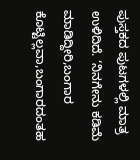ಪುಸ್ತಕದ ಪುಟಗಳಲ್ಲಿ ಮಾತ್ರ ಉಳಿದಿದೆ. ‘ನಿನಗೇನು ಕಡಿಮೆ ಮಾಡಿದ್ದೀರಿ,ಬಂಗಾರ ಕೊಟ್ಟಿಲ್ಲವಾ,ಬಂಗಾರದಂತಹ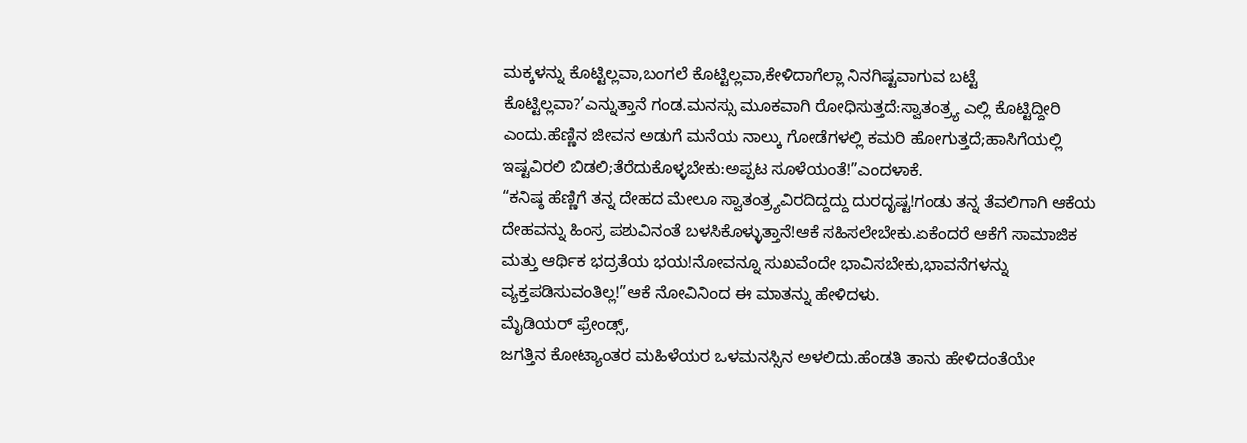ಮಕ್ಕಳನ್ನು ಕೊಟ್ಟಿಲ್ಲವಾ,ಬಂಗಲೆ ಕೊಟ್ಟಿಲ್ಲವಾ,ಕೇಳಿದಾಗೆಲ್ಲಾ ನಿನಗಿಷ್ಟವಾಗುವ ಬಟ್ಟೆ ಕೊಟ್ಟಿಲ್ಲವಾ?’ಎನ್ನುತ್ತಾನೆ ಗಂಡ.ಮನಸ್ಸು ಮೂಕವಾಗಿ ರೋಧಿಸುತ್ತದೆ:ಸ್ವಾತಂತ್ರ್ಯ ಎಲ್ಲಿ ಕೊಟ್ಟಿದ್ದೀರಿ ಎಂದು.ಹೆಣ್ಣಿನ ಜೀವನ ಅಡುಗೆ ಮನೆಯ ನಾಲ್ಕು ಗೋಡೆಗಳಲ್ಲಿ ಕಮರಿ ಹೋಗುತ್ತದೆ;ಹಾಸಿಗೆಯಲ್ಲಿ ಇಷ್ಟವಿರಲಿ ಬಿಡಲಿ;ತೆರೆದುಕೊಳ್ಳಬೇಕು:ಅಪ್ಪಟ ಸೂಳೆಯಂತೆ!”ಎಂದಳಾಕೆ.
“ಕನಿಷ್ಠ ಹೆಣ್ಣಿಗೆ ತನ್ನ ದೇಹದ ಮೇಲೂ ಸ್ವಾತಂತ್ರ್ಯವಿರದಿದ್ದದ್ದು ದುರದೃಷ್ಟ!ಗಂಡು ತನ್ನ ತೆವಲಿಗಾಗಿ ಆಕೆಯ ದೇಹವನ್ನು ಹಿಂಸ್ರ ಪಶುವಿನಂತೆ ಬಳಸಿಕೊಳ್ಳುತ್ತಾನೆ!ಆಕೆ ಸಹಿಸಲೇಬೇಕು.ಏಕೆಂದರೆ ಆಕೆಗೆ ಸಾಮಾಜಿಕ ಮತ್ತು ಆರ್ಥಿಕ ಭದ್ರತೆಯ ಭಯ!ನೋವನ್ನೂ ಸುಖವೆಂದೇ ಭಾವಿಸಬೇಕು,ಭಾವನೆಗಳನ್ನು ವ್ಯಕ್ತಪಡಿಸುವಂತಿಲ್ಲ!”ಆಕೆ ನೋವಿನಿಂದ ಈ ಮಾತನ್ನು ಹೇಳಿದಳು.
ಮೈಡಿಯರ್ ಫ್ರೇಂಡ್ಸ್,
ಜಗತ್ತಿನ ಕೋಟ್ಯಾಂತರ ಮಹಿಳೆಯರ ಒಳಮನಸ್ಸಿನ ಅಳಲಿದು.ಹೆಂಡತಿ ತಾನು ಹೇಳಿದಂತೆಯೇ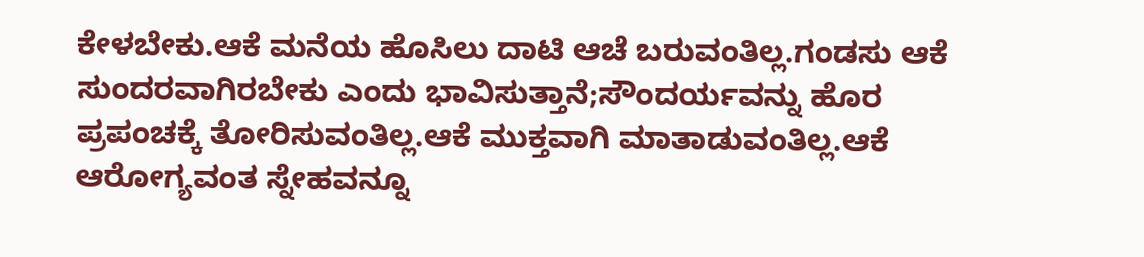ಕೇಳಬೇಕು.ಆಕೆ ಮನೆಯ ಹೊಸಿಲು ದಾಟಿ ಆಚೆ ಬರುವಂತಿಲ್ಲ.ಗಂಡಸು ಆಕೆ ಸುಂದರವಾಗಿರಬೇಕು ಎಂದು ಭಾವಿಸುತ್ತಾನೆ;ಸೌಂದರ್ಯವನ್ನು ಹೊರ ಪ್ರಪಂಚಕ್ಕೆ ತೋರಿಸುವಂತಿಲ್ಲ.ಆಕೆ ಮುಕ್ತವಾಗಿ ಮಾತಾಡುವಂತಿಲ್ಲ.ಆಕೆ ಆರೋಗ್ಯವಂತ ಸ್ನೇಹವನ್ನೂ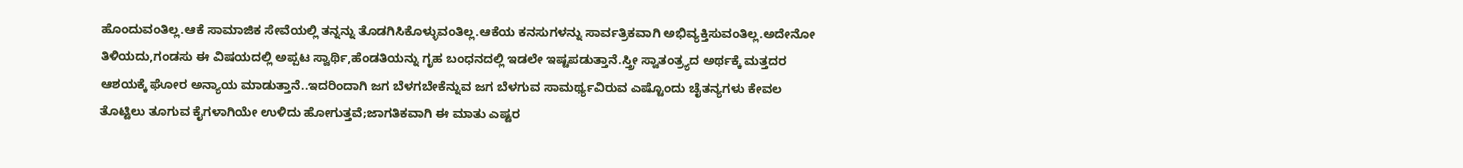ಹೊಂದುವಂತಿಲ್ಲ.ಆಕೆ ಸಾಮಾಜಿಕ ಸೇವೆಯಲ್ಲಿ ತನ್ನನ್ನು ತೊಡಗಿಸಿಕೊಳ್ಳುವಂತಿಲ್ಲ.ಆಕೆಯ ಕನಸುಗಳನ್ನು ಸಾರ್ವತ್ರಿಕವಾಗಿ ಅಭಿವ್ಯಕ್ತಿಸುವಂತಿಲ್ಲ.ಅದೇನೋ ತಿಳಿಯದು,ಗಂಡಸು ಈ ವಿಷಯದಲ್ಲಿ ಅಪ್ಪಟ ಸ್ವಾರ್ಥಿ,ಹೆಂಡತಿಯನ್ನು ಗೃಹ ಬಂಧನದಲ್ಲಿ ಇಡಲೇ ಇಷ್ಟಪಡುತ್ತಾನೆ.ಸ್ತ್ರೀ ಸ್ವಾತಂತ್ರ್ಯದ ಅರ್ಥಕ್ಕೆ ಮತ್ತದರ ಆಶಯಕ್ಕೆ ಘೋರ ಅನ್ಯಾಯ ಮಾಡುತ್ತಾನೆ..ಇದರಿಂದಾಗಿ ಜಗ ಬೆಳಗಬೇಕೆನ್ನುವ ಜಗ ಬೆಳಗುವ ಸಾಮರ್ಥ್ಯವಿರುವ ಎಷ್ಟೊಂದು ಚೈತನ್ಯಗಳು ಕೇವಲ ತೊಟ್ಟಿಲು ತೂಗುವ ಕೈಗಳಾಗಿಯೇ ಉಳಿದು ಹೋಗುತ್ತವೆ;ಜಾಗತಿಕವಾಗಿ ಈ ಮಾತು ಎಷ್ಟರ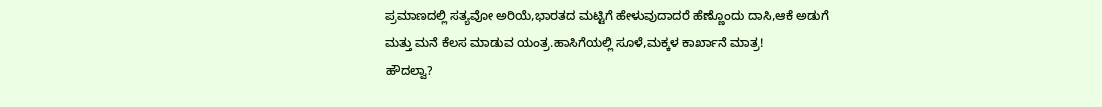ಪ್ರಮಾಣದಲ್ಲಿ ಸತ್ಯವೋ ಅರಿಯೆ,ಭಾರತದ ಮಟ್ಟಿಗೆ ಹೇಳುವುದಾದರೆ ಹೆಣ್ಣೊಂದು ದಾಸಿ,ಆಕೆ ಅಡುಗೆ ಮತ್ತು ಮನೆ ಕೆಲಸ ಮಾಡುವ ಯಂತ್ರ.ಹಾಸಿಗೆಯಲ್ಲಿ ಸೂಳೆ,ಮಕ್ಕಳ ಕಾರ್ಖಾನೆ ಮಾತ್ರ!
ಹೌದಲ್ವಾ?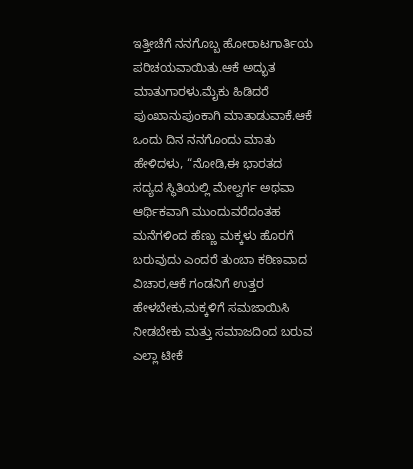ಇತ್ತೀಚೆಗೆ ನನಗೊಬ್ಬ ಹೋರಾಟಗಾರ್ತಿಯ ಪರಿಚಯವಾಯಿತು.ಆಕೆ ಅದ್ಭುತ ಮಾತುಗಾರಳು.ಮೈಕು ಹಿಡಿದರೆ ಪುಂಖಾನುಪುಂಕಾಗಿ ಮಾತಾಡುವಾಕೆ.ಆಕೆ ಒಂದು ದಿನ ನನಗೊಂದು ಮಾತು ಹೇಳಿದಳು, “ನೋಡಿ,ಈ ಭಾರತದ ಸದ್ಯದ ಸ್ಥಿತಿಯಲ್ಲಿ ಮೇಲ್ವರ್ಗ ಅಥವಾ ಆರ್ಥಿಕವಾಗಿ ಮುಂದುವರೆದಂತಹ ಮನೆಗಳಿಂದ ಹೆಣ್ಣು ಮಕ್ಕಳು ಹೊರಗೆ ಬರುವುದು ಎಂದರೆ ತುಂಬಾ ಕಠಿಣವಾದ ವಿಚಾರ,ಆಕೆ ಗಂಡನಿಗೆ ಉತ್ತರ ಹೇಳಬೇಕು,ಮಕ್ಕಳಿಗೆ ಸಮಜಾಯಿಸಿ ನೀಡಬೇಕು ಮತ್ತು ಸಮಾಜದಿಂದ ಬರುವ ಎಲ್ಲಾ ಟೀಕೆ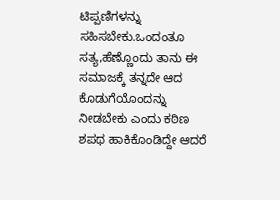ಟಿಪ್ಪಣಿಗಳನ್ನು ಸಹಿಸಬೇಕು.ಒಂದಂತೂ ಸತ್ಯ,ಹೆಣ್ಣೊಂದು ತಾನು ಈ ಸಮಾಜಕ್ಕೆ ತನ್ನದೇ ಆದ ಕೊಡುಗೆಯೊಂದನ್ನು ನೀಡಬೇಕು ಎಂದು ಕಠಿಣ ಶಪಥ ಹಾಕಿಕೊಂಡಿದ್ದೇ ಆದರೆ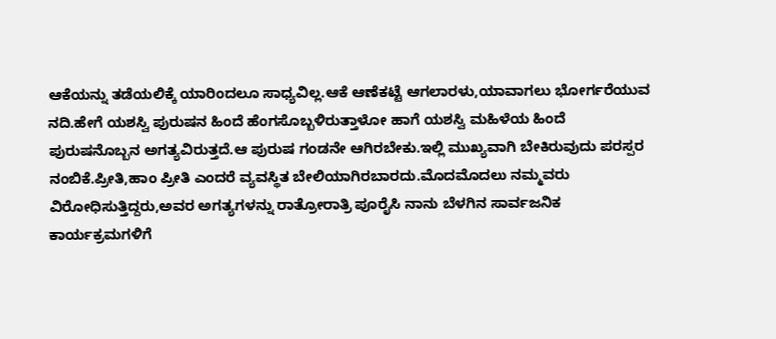ಆಕೆಯನ್ನು ತಡೆಯಲಿಕ್ಕೆ ಯಾರಿಂದಲೂ ಸಾಧ್ಯವಿಲ್ಲ.ಆಕೆ ಆಣೆಕಟ್ಟೆ ಆಗಲಾರಳು,ಯಾವಾಗಲು ಭೋರ್ಗರೆಯುವ ನದಿ.ಹೇಗೆ ಯಶಸ್ವಿ ಪುರುಷನ ಹಿಂದೆ ಹೆಂಗಸೊಬ್ಬಳಿರುತ್ತಾಳೋ ಹಾಗೆ ಯಶಸ್ವಿ ಮಹಿಳೆಯ ಹಿಂದೆ ಪುರುಷನೊಬ್ಬನ ಅಗತ್ಯವಿರುತ್ತದೆ.ಆ ಪುರುಷ ಗಂಡನೇ ಆಗಿರಬೇಕು.ಇಲ್ಲಿ ಮುಖ್ಯವಾಗಿ ಬೇಕಿರುವುದು ಪರಸ್ಪರ ನಂಬಿಕೆ.ಪ್ರೀತಿ,ಹಾಂ ಪ್ರೀತಿ ಎಂದರೆ ವ್ಯವಸ್ಥಿತ ಬೇಲಿಯಾಗಿರಬಾರದು.ಮೊದಮೊದಲು ನಮ್ಮವರು ವಿರೋಧಿಸುತ್ತಿದ್ದರು,ಅವರ ಅಗತ್ಯಗಳನ್ನು ರಾತ್ರೋರಾತ್ರಿ ಪೂರೈಸಿ ನಾನು ಬೆಳಗಿನ ಸಾರ್ವಜನಿಕ ಕಾರ್ಯಕ್ರಮಗಳಿಗೆ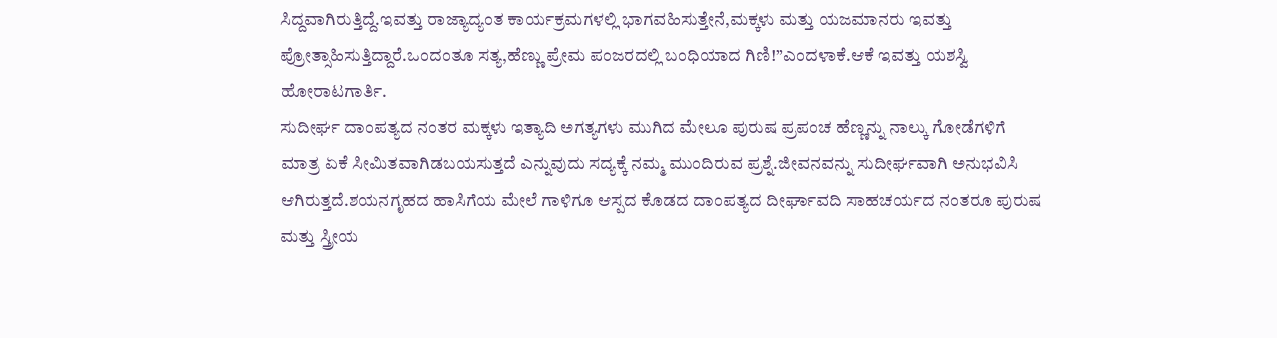ಸಿದ್ದವಾಗಿರುತ್ತಿದ್ದೆ.ಇವತ್ತು ರಾಜ್ಯಾದ್ಯಂತ ಕಾರ್ಯಕ್ರಮಗಳಲ್ಲಿ ಭಾಗವಹಿಸುತ್ತೇನೆ,ಮಕ್ಕಳು ಮತ್ತು ಯಜಮಾನರು ಇವತ್ತು ಪ್ರೋತ್ಸಾಹಿಸುತ್ತಿದ್ದಾರೆ.ಒಂದಂತೂ ಸತ್ಯ,ಹೆಣ್ಣು ಪ್ರೇಮ ಪಂಜರದಲ್ಲಿ ಬಂಧಿಯಾದ ಗಿಣಿ!”ಎಂದಳಾಕೆ.ಆಕೆ ಇವತ್ತು ಯಶಸ್ವಿ ಹೋರಾಟಗಾರ್ತಿ.
ಸುದೀರ್ಘ ದಾಂಪತ್ಯದ ನಂತರ ಮಕ್ಕಳು ಇತ್ಯಾದಿ ಅಗತ್ಯಗಳು ಮುಗಿದ ಮೇಲೂ ಪುರುಷ ಪ್ರಪಂಚ ಹೆಣ್ಣನ್ನು ನಾಲ್ಕು ಗೋಡೆಗಳಿಗೆ ಮಾತ್ರ ಏಕೆ ಸೀಮಿತವಾಗಿಡಬಯಸುತ್ತದೆ ಎನ್ನುವುದು ಸದ್ಯಕ್ಕೆ ನಮ್ಮ ಮುಂದಿರುವ ಪ್ರಶ್ನೆ.ಜೀವನವನ್ನು ಸುದೀರ್ಘವಾಗಿ ಅನುಭವಿಸಿ ಆಗಿರುತ್ತದೆ.ಶಯನಗೃಹದ ಹಾಸಿಗೆಯ ಮೇಲೆ ಗಾಳಿಗೂ ಆಸ್ಪದ ಕೊಡದ ದಾಂಪತ್ಯದ ದೀರ್ಘಾವದಿ ಸಾಹಚರ್ಯದ ನಂತರೂ ಪುರುಷ ಮತ್ತು ಸ್ತ್ರೀಯ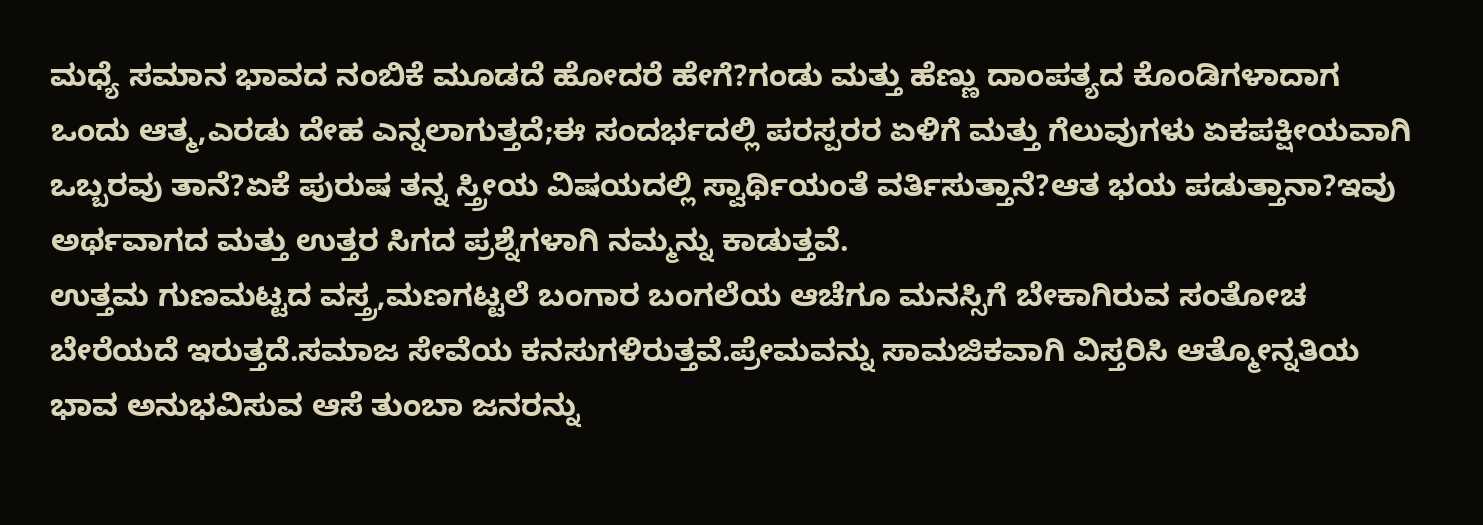ಮಧ್ಯೆ ಸಮಾನ ಭಾವದ ನಂಬಿಕೆ ಮೂಡದೆ ಹೋದರೆ ಹೇಗೆ?ಗಂಡು ಮತ್ತು ಹೆಣ್ಣು ದಾಂಪತ್ಯದ ಕೊಂಡಿಗಳಾದಾಗ ಒಂದು ಆತ್ಮ,ಎರಡು ದೇಹ ಎನ್ನಲಾಗುತ್ತದೆ;ಈ ಸಂದರ್ಭದಲ್ಲಿ ಪರಸ್ಪರರ ಏಳಿಗೆ ಮತ್ತು ಗೆಲುವುಗಳು ಏಕಪಕ್ಷೀಯವಾಗಿ ಒಬ್ಬರವು ತಾನೆ?ಏಕೆ ಪುರುಷ ತನ್ನ ಸ್ತ್ರೀಯ ವಿಷಯದಲ್ಲಿ ಸ್ವಾರ್ಥಿಯಂತೆ ವರ್ತಿಸುತ್ತಾನೆ?ಆತ ಭಯ ಪಡುತ್ತಾನಾ?ಇವು ಅರ್ಥವಾಗದ ಮತ್ತು ಉತ್ತರ ಸಿಗದ ಪ್ರಶ್ನೆಗಳಾಗಿ ನಮ್ಮನ್ನು ಕಾಡುತ್ತವೆ.
ಉತ್ತಮ ಗುಣಮಟ್ಟದ ವಸ್ತ್ರ,ಮಣಗಟ್ಟಲೆ ಬಂಗಾರ ಬಂಗಲೆಯ ಆಚೆಗೂ ಮನಸ್ಸಿಗೆ ಬೇಕಾಗಿರುವ ಸಂತೋಚ ಬೇರೆಯದೆ ಇರುತ್ತದೆ.ಸಮಾಜ ಸೇವೆಯ ಕನಸುಗಳಿರುತ್ತವೆ.ಪ್ರೇಮವನ್ನು ಸಾಮಜಿಕವಾಗಿ ವಿಸ್ತರಿಸಿ ಆತ್ಮೋನ್ನತಿಯ ಭಾವ ಅನುಭವಿಸುವ ಆಸೆ ತುಂಬಾ ಜನರನ್ನು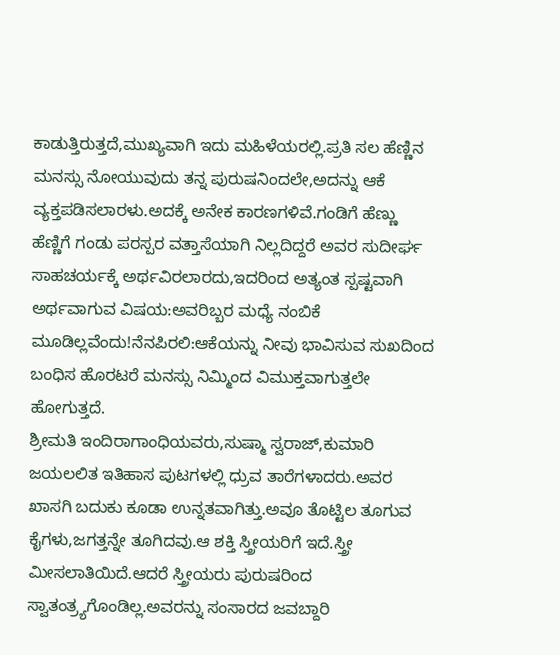ಕಾಡುತ್ತಿರುತ್ತದೆ,ಮುಖ್ಯವಾಗಿ ಇದು ಮಹಿಳೆಯರಲ್ಲಿ.ಪ್ರತಿ ಸಲ ಹೆಣ್ಣಿನ ಮನಸ್ಸು ನೋಯುವುದು ತನ್ನ ಪುರುಷನಿಂದಲೇ,ಅದನ್ನು ಆಕೆ ವ್ಯಕ್ತಪಡಿಸಲಾರಳು.ಅದಕ್ಕೆ ಅನೇಕ ಕಾರಣಗಳಿವೆ.ಗಂಡಿಗೆ ಹೆಣ್ಣು ಹೆಣ್ಣಿಗೆ ಗಂಡು ಪರಸ್ಪರ ವತ್ತಾಸೆಯಾಗಿ ನಿಲ್ಲದಿದ್ದರೆ ಅವರ ಸುದೀರ್ಘ ಸಾಹಚರ್ಯಕ್ಕೆ ಅರ್ಥವಿರಲಾರದು,ಇದರಿಂದ ಅತ್ಯಂತ ಸ್ಪಷ್ಟವಾಗಿ ಅರ್ಥವಾಗುವ ವಿಷಯ:ಅವರಿಬ್ಬರ ಮಧ್ಯೆ ನಂಬಿಕೆ ಮೂಡಿಲ್ಲವೆಂದು!ನೆನಪಿರಲಿ:ಆಕೆಯನ್ನು ನೀವು ಭಾವಿಸುವ ಸುಖದಿಂದ ಬಂಧಿಸ ಹೊರಟರೆ ಮನಸ್ಸು ನಿಮ್ಮಿಂದ ವಿಮುಕ್ತವಾಗುತ್ತಲೇ ಹೋಗುತ್ತದೆ.
ಶ್ರೀಮತಿ ಇಂದಿರಾಗಾಂಧಿಯವರು,ಸುಷ್ಮಾ ಸ್ವರಾಜ್,ಕುಮಾರಿ ಜಯಲಲಿತ ಇತಿಹಾಸ ಪುಟಗಳಲ್ಲಿ ಧ್ರುವ ತಾರೆಗಳಾದರು.ಅವರ ಖಾಸಗಿ ಬದುಕು ಕೂಡಾ ಉನ್ನತವಾಗಿತ್ತು.ಅವೂ ತೊಟ್ಟಿಲ ತೂಗುವ ಕೈಗಳು,ಜಗತ್ತನ್ನೇ ತೂಗಿದವು.ಆ ಶಕ್ತಿ ಸ್ತ್ರೀಯರಿಗೆ ಇದೆ.ಸ್ತ್ರೀ ಮೀಸಲಾತಿಯಿದೆ.ಆದರೆ ಸ್ತ್ರೀಯರು ಪುರುಷರಿಂದ ಸ್ವಾತಂತ್ರ್ಯಗೊಂಡಿಲ್ಲ.ಅವರನ್ನು ಸಂಸಾರದ ಜವಬ್ದಾರಿ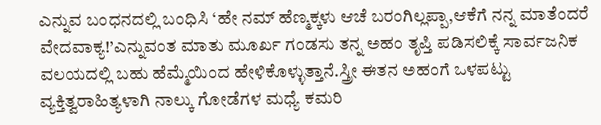ಎನ್ನುವ ಬಂಧನದಲ್ಲಿ ಬಂಧಿಸಿ ‘ಹೇ ನಮ್ ಹೆಣ್ಮಕ್ಕಳು ಆಚೆ ಬರಂಗಿಲ್ಲಪ್ಪಾ,ಆಕೆಗೆ ನನ್ನ ಮಾತೆಂದರೆ ವೇದವಾಕ್ಯ!’ಎನ್ನುವಂತ ಮಾತು ಮೂರ್ಖ ಗಂಡಸು ತನ್ನ ಅಹಂ ತೃಪ್ತಿ ಪಡಿಸಲಿಕ್ಕೆ ಸಾರ್ವಜನಿಕ ವಲಯದಲ್ಲಿ ಬಹು ಹೆಮ್ಮೆಯಿಂದ ಹೇಳಿಕೊಳ್ಳುತ್ತಾನೆ.ಸ್ತ್ರೀ ಈತನ ಅಹಂಗೆ ಒಳಪಟ್ಟು ವ್ಯಕ್ತಿತ್ವರಾಹಿತ್ಯಳಾಗಿ ನಾಲ್ಕು ಗೋಡೆಗಳ ಮಧ್ಯೆ ಕಮರಿ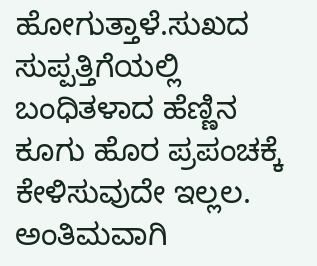ಹೋಗುತ್ತಾಳೆ.ಸುಖದ ಸುಪ್ಪತ್ತಿಗೆಯಲ್ಲಿ ಬಂಧಿತಳಾದ ಹೆಣ್ಣಿನ ಕೂಗು ಹೊರ ಪ್ರಪಂಚಕ್ಕೆ ಕೇಳಿಸುವುದೇ ಇಲ್ಲಲ.
ಅಂತಿಮವಾಗಿ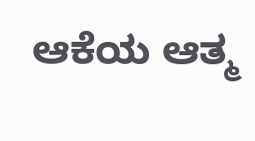ಆಕೆಯ ಆತ್ಮ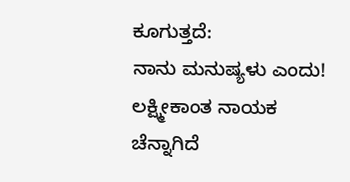ಕೂಗುತ್ತದೆ:
ನಾನು ಮನುಷ್ಯಳು ಎಂದು!
ಲಕ್ಷ್ಮೀಕಾಂತ ನಾಯಕ
ಚೆನ್ನಾಗಿದೆ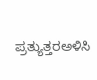ಪ್ರತ್ಯುತ್ತರಅಳಿಸಿ